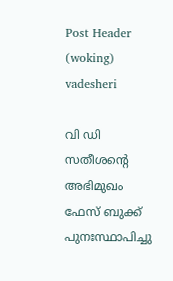Post Header (woking) vadesheri

വി ഡി സതീശന്റെ അഭിമുഖം ഫേസ് ബുക്ക് പുനഃസ്ഥാപിച്ചു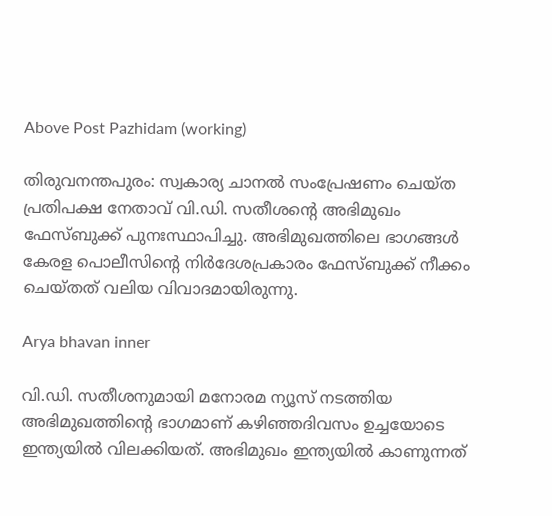Above Post Pazhidam (working)

തിരുവനന്തപുരം: സ്വകാര്യ ചാനൽ സംപ്രേഷണം ചെയ്‌ത പ്രതിപക്ഷ നേതാവ് വി.ഡി. സതീശൻ്റെ അഭിമുഖം ഫേസ്ബുക്ക് പുനഃസ്ഥാപിച്ചു. അഭിമുഖത്തിലെ ഭാഗങ്ങൾ കേരള പൊലീസിൻ്റെ നിർദേശപ്രകാരം ഫേസ്ബുക്ക് നീക്കം ചെയ്ത‌ത് വലിയ വിവാദമായിരുന്നു.

Arya bhavan inner

വി.ഡി. സതീശനുമായി മനോരമ ന്യൂസ് നടത്തിയ അഭിമുഖത്തിൻ്റെ ഭാഗമാണ് കഴിഞ്ഞദിവസം ഉച്ചയോടെ ഇന്ത്യയിൽ വിലക്കിയത്. അഭിമുഖം ഇന്ത്യയിൽ കാണുന്നത്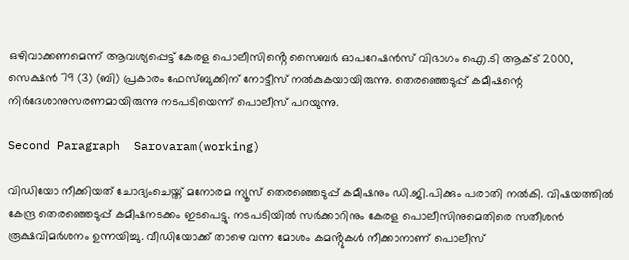ഒഴിവാക്കണമെന്ന് ആവശ്യപ്പെട്ട് കേരള പൊലീസിൻ്റെ സൈബർ ഓപറേഷൻസ് വിഭാഗം ഐ.ടി ആക്ട് 2000, സെക്ഷൻ 79 (3) (ബി) പ്രകാരം ഫേസ്ബുക്കിന് നോട്ടീസ് നൽകുകയായിരുന്നു. തെരഞ്ഞെടുപ്പ് കമീഷന്റെ നിർദേശാനുസരണമായിരുന്നു നടപടിയെന്ന് പൊലീസ് പറയുന്നു.

Second Paragraph  Sarovaram(working)

വിഡിയോ നീക്കിയത് ചോദ്യംചെയ്ത് മനോരമ ന്യൂസ് തെരഞ്ഞെടുപ്പ് കമീഷനും ഡി.ജി.പിക്കും പരാതി നൽകി. വിഷയത്തിൽ കേന്ദ്ര തെരഞ്ഞെടുപ്പ് കമീഷനടക്കം ഇടപെട്ടു. നടപടിയിൽ സർക്കാറിനും കേരള പൊലീസിനുമെതിരെ സതീശൻ രൂക്ഷവിമർശനം ഉന്നയിച്ചു. വീഡിയോക്ക് താഴെ വന്ന മോശം കമൻ്റുകൾ നീക്കാനാണ് പൊലീസ്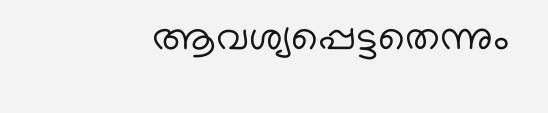ആവശ്യപ്പെട്ടതെന്നും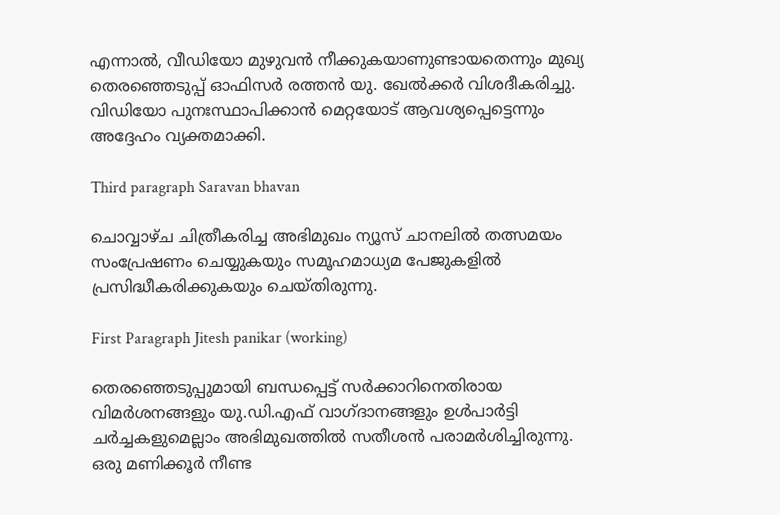എന്നാൽ, വീഡിയോ മുഴുവൻ നീക്കുകയാണുണ്ടായതെന്നും മുഖ്യ തെരഞ്ഞെടുപ്പ് ഓഫിസർ രത്തൻ യു. ഖേൽക്കർ വിശദീകരിച്ചു. വിഡിയോ പുനഃസ്ഥാപിക്കാൻ മെറ്റയോട് ആവശ്യപ്പെട്ടെന്നും അദ്ദേഹം വ്യക്തമാക്കി.

Third paragraph Saravan bhavan

ചൊവ്വാഴ്‌ച ചിത്രീകരിച്ച അഭിമുഖം ന്യൂസ് ചാനലിൽ തത്സമയം സംപ്രേഷണം ചെയ്യുകയും സമൂഹമാധ്യമ പേജുകളിൽ പ്രസിദ്ധീകരിക്കുകയും ചെയ്ത‌ിരുന്നു.

First Paragraph Jitesh panikar (working)

തെരഞ്ഞെടുപ്പുമായി ബന്ധപ്പെട്ട് സർക്കാറിനെതിരായ വിമർശനങ്ങളും യു.ഡി.എഫ് വാഗ്ദ‌ാനങ്ങളും ഉൾപാർട്ടി ചർച്ചകളുമെല്ലാം അഭിമുഖത്തിൽ സതീശൻ പരാമർശിച്ചിരുന്നു. ഒരു മണിക്കൂർ നീണ്ട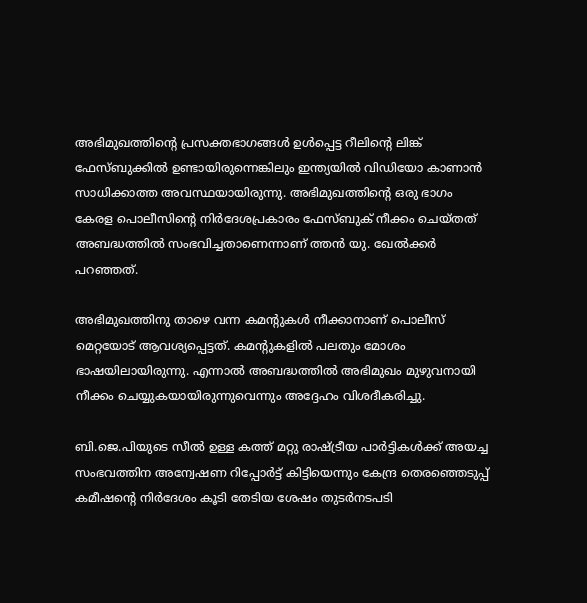അഭിമുഖത്തിൻ്റെ പ്രസക്തഭാഗങ്ങൾ ഉൾപ്പെട്ട റീലിന്റെ ലിങ്ക് ഫേസ്ബുക്കിൽ ഉണ്ടായിരുന്നെങ്കിലും ഇന്ത്യയിൽ വിഡിയോ കാണാൻ സാധിക്കാത്ത അവസ്ഥയായിരുന്നു. അഭിമുഖത്തിന്റെ ഒരു ഭാഗം കേരള പൊലീസിൻ്റെ നിർദേശപ്രകാരം ഫേസ്ബുക് നീക്കം ചെയ്തത് അബദ്ധത്തിൽ സംഭവിച്ചതാണെന്നാണ് ത്തൻ യു. ഖേൽക്കർ പറഞ്ഞത്.

അഭിമുഖത്തിനു താഴെ വന്ന കമന്റുകൾ നീക്കാനാണ് പൊലീസ് മെറ്റയോട് ആവശ്യപ്പെട്ടത്. കമൻ്റുകളിൽ പലതും മോശം ഭാഷയിലായിരുന്നു. എന്നാൽ അബദ്ധത്തിൽ അഭിമുഖം മുഴുവനായി നീക്കം ചെയ്യുകയായിരുന്നുവെന്നും അദ്ദേഹം വിശദീകരിച്ചു.

ബി.ജെ.പിയുടെ സീൽ ഉള്ള കത്ത് മറ്റു രാഷ്ട്രീയ പാർട്ടികൾക്ക് അയച്ച സംഭവത്തിന അന്വേഷണ റിപ്പോർട്ട് കിട്ടിയെന്നും കേന്ദ്ര തെരഞ്ഞെടുപ്പ് കമീഷൻ്റെ നിർദേശം കൂടി തേടിയ ശേഷം തുടർനടപടി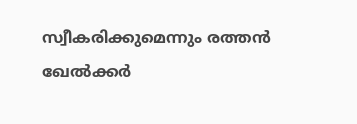സ്വീകരിക്കുമെന്നും രത്തൻ ഖേൽക്കർ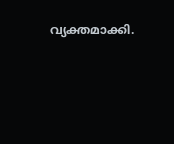വ്യക്തമാക്കി.